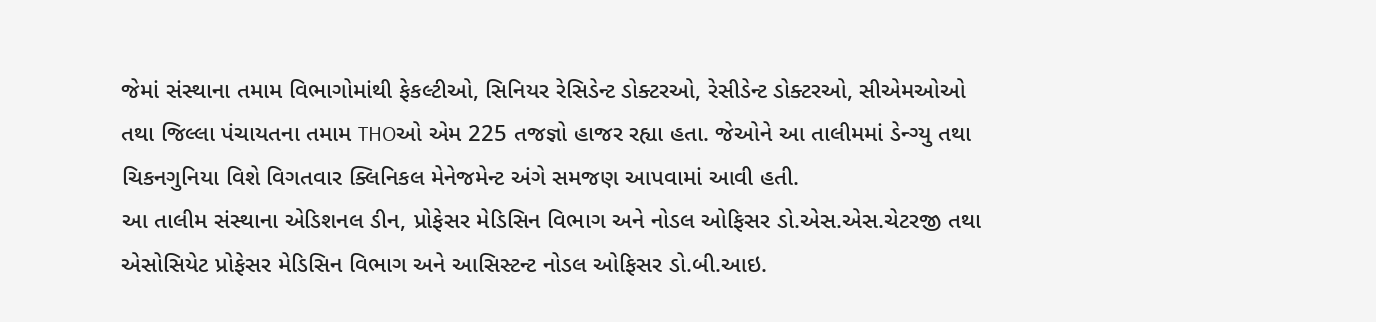જેમાં સંસ્થાના તમામ વિભાગોમાંથી ફેકલ્ટીઓ, સિનિયર રેસિડેન્ટ ડોક્ટરઓ, રેસીડેન્ટ ડોક્ટરઓ, સીએમઓઓ તથા જિલ્લા પંચાયતના તમામ THOઓ એમ 225 તજજ્ઞો હાજર રહ્યા હતા. જેઓને આ તાલીમમાં ડેન્ગ્યુ તથા ચિકનગુનિયા વિશે વિગતવાર ક્લિનિકલ મેનેજમેન્ટ અંગે સમજણ આપવામાં આવી હતી.
આ તાલીમ સંસ્થાના એડિશનલ ડીન, પ્રોફેસર મેડિસિન વિભાગ અને નોડલ ઓફિસર ડો.એસ.એસ.ચેટરજી તથા એસોસિયેટ પ્રોફેસર મેડિસિન વિભાગ અને આસિસ્ટન્ટ નોડલ ઓફિસર ડો.બી.આઇ.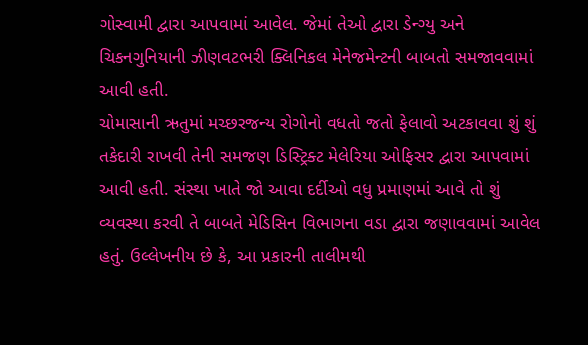ગોસ્વામી દ્વારા આપવામાં આવેલ. જેમાં તેઓ દ્વારા ડેન્ગ્યુ અને ચિકનગુનિયાની ઝીણવટભરી ક્લિનિકલ મેનેજમેન્ટની બાબતો સમજાવવામાં આવી હતી.
ચોમાસાની ઋતુમાં મચ્છરજન્ય રોગોનો વધતો જતો ફેલાવો અટકાવવા શું શું તકેદારી રાખવી તેની સમજણ ડિસ્ટ્રિક્ટ મેલેરિયા ઓફિસર દ્વારા આપવામાં આવી હતી. સંસ્થા ખાતે જો આવા દર્દીઓ વધુ પ્રમાણમાં આવે તો શું વ્યવસ્થા કરવી તે બાબતે મેડિસિન વિભાગના વડા દ્વારા જણાવવામાં આવેલ હતું. ઉલ્લેખનીય છે કે, આ પ્રકારની તાલીમથી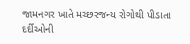જામનગર ખાતે મચ્છરજન્ય રોગોથી પીડાતા દર્દીઓની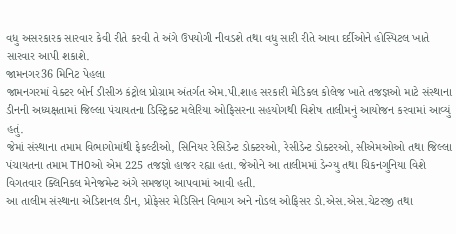વધુ અસરકારક સારવાર કેવી રીતે કરવી તે અંગે ઉપયોગી નીવડશે તથા વધુ સારી રીતે આવા દર્દીઓને હોસ્પિટલ ખાતે સારવાર આપી શકાશે.
જામનગર36 મિનિટ પેહલા
જામનગરમાં વેક્ટર બોર્ન ડીસીઝ કંટ્રોલ પ્રોગ્રામ અંતર્ગત એમ.પી.શાહ સરકારી મેડિકલ કોલેજ ખાતે તજજ્ઞઓ માટે સંસ્થાના ડીનની અધ્યક્ષતામાં જિલ્લા પંચાયતના ડિસ્ટ્રિક્ટ મલેરિયા ઓફિસરના સહયોગથી વિશેષ તાલીમનું આયોજન કરવામાં આવ્યું હતું.
જેમાં સંસ્થાના તમામ વિભાગોમાંથી ફેકલ્ટીઓ, સિનિયર રેસિડેન્ટ ડોક્ટરઓ, રેસીડેન્ટ ડોક્ટરઓ, સીએમઓઓ તથા જિલ્લા પંચાયતના તમામ THOઓ એમ 225 તજજ્ઞો હાજર રહ્યા હતા. જેઓને આ તાલીમમાં ડેન્ગ્યુ તથા ચિકનગુનિયા વિશે વિગતવાર ક્લિનિકલ મેનેજમેન્ટ અંગે સમજણ આપવામાં આવી હતી.
આ તાલીમ સંસ્થાના એડિશનલ ડીન, પ્રોફેસર મેડિસિન વિભાગ અને નોડલ ઓફિસર ડો.એસ.એસ.ચેટરજી તથા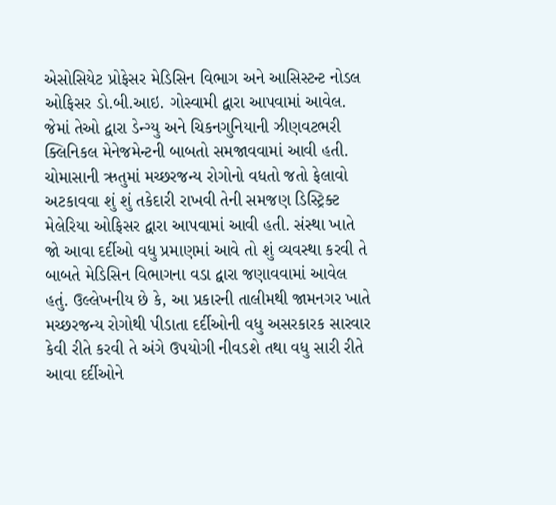એસોસિયેટ પ્રોફેસર મેડિસિન વિભાગ અને આસિસ્ટન્ટ નોડલ ઓફિસર ડો.બી.આઇ. ગોસ્વામી દ્વારા આપવામાં આવેલ. જેમાં તેઓ દ્વારા ડેન્ગ્યુ અને ચિકનગુનિયાની ઝીણવટભરી ક્લિનિકલ મેનેજમેન્ટની બાબતો સમજાવવામાં આવી હતી.
ચોમાસાની ઋતુમાં મચ્છરજન્ય રોગોનો વધતો જતો ફેલાવો અટકાવવા શું શું તકેદારી રાખવી તેની સમજણ ડિસ્ટ્રિક્ટ મેલેરિયા ઓફિસર દ્વારા આપવામાં આવી હતી. સંસ્થા ખાતે જો આવા દર્દીઓ વધુ પ્રમાણમાં આવે તો શું વ્યવસ્થા કરવી તે બાબતે મેડિસિન વિભાગના વડા દ્વારા જણાવવામાં આવેલ હતું. ઉલ્લેખનીય છે કે, આ પ્રકારની તાલીમથી જામનગર ખાતે મચ્છરજન્ય રોગોથી પીડાતા દર્દીઓની વધુ અસરકારક સારવાર કેવી રીતે કરવી તે અંગે ઉપયોગી નીવડશે તથા વધુ સારી રીતે આવા દર્દીઓને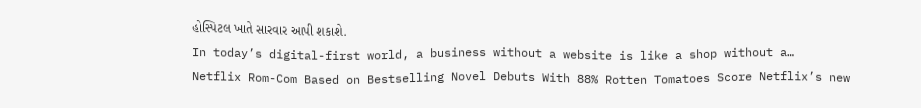હોસ્પિટલ ખાતે સારવાર આપી શકાશે.
In today’s digital-first world, a business without a website is like a shop without a…
Netflix Rom-Com Based on Bestselling Novel Debuts With 88% Rotten Tomatoes Score Netflix’s new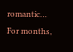romantic…
For months,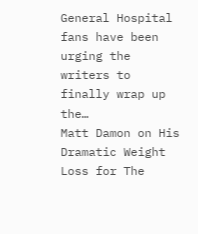General Hospital fans have been urging the writers to finally wrap up the…
Matt Damon on His Dramatic Weight Loss for The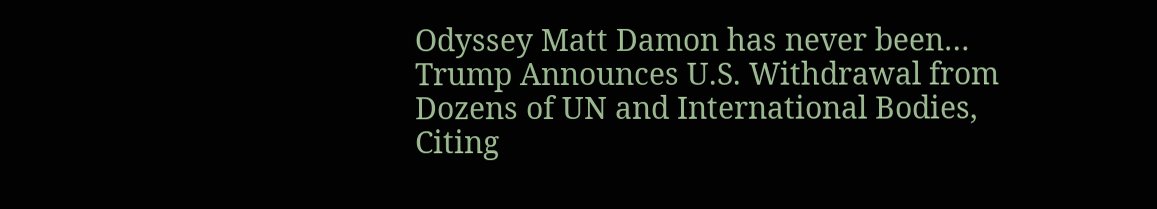Odyssey Matt Damon has never been…
Trump Announces U.S. Withdrawal from Dozens of UN and International Bodies, Citing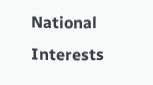National Interests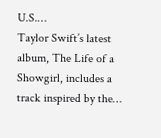U.S.…
Taylor Swift’s latest album, The Life of a Showgirl, includes a track inspired by the…